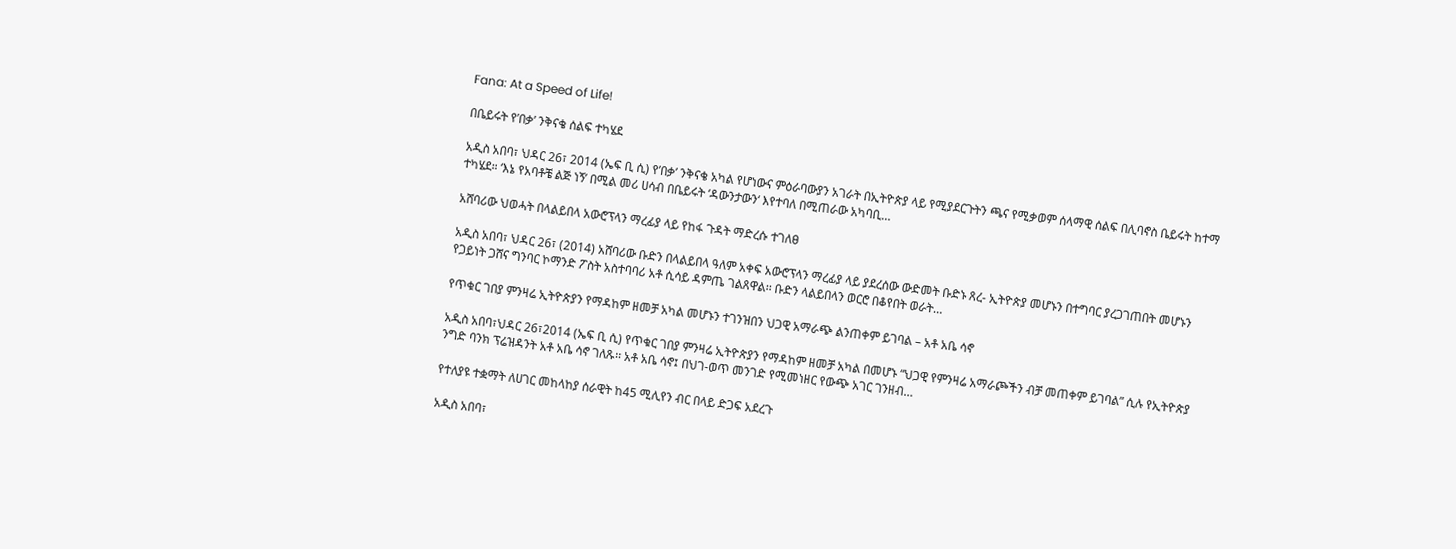Fana: At a Speed of Life!

በቤይሩት የ’በቃ’ ንቅናቄ ሰልፍ ተካሄደ

አዲስ አበባ፣ ህዳር 26፣ 2014 (ኤፍ ቢ ሲ) የ’በቃ’ ንቅናቄ አካል የሆነውና ምዕራባውያን አገራት በኢትዮጵያ ላይ የሚያደርጉትን ጫና የሚቃወም ሰላማዊ ሰልፍ በሊባኖስ ቤይሩት ከተማ ተካሄደ። ‘እኔ የአባቶቼ ልጅ ነኝ’ በሚል መሪ ሀሳብ በቤይሩት ‘ዳውንታውን‘ እየተባለ በሚጠራው አካባቢ…

አሸባሪው ህወሓት በላልይበላ አውሮፕላን ማረፊያ ላይ የከፋ ጉዳት ማድረሱ ተገለፀ

አዲስ አበባ፣ ህዳር 26፣ (2014) አሸባሪው ቡድን በላልይበላ ዓለም አቀፍ አውሮፕላን ማረፊያ ላይ ያደረሰው ውድመት ቡድኑ ጸረ- ኢትዮጵያ መሆኑን በተግባር ያረጋገጠበት መሆኑን የጋይነት ጋሸና ግንባር ኮማንድ ፖስት አስተባባሪ አቶ ሲሳይ ዳምጤ ገልጸዋል፡፡ ቡድን ላልይበላን ወርሮ በቆየበት ወራት…

የጥቁር ገበያ ምንዛሬ ኢትዮጵያን የማዳከም ዘመቻ አካል መሆኑን ተገንዝበን ህጋዊ አማራጭ ልንጠቀም ይገባል – አቶ አቤ ሳኖ

አዲስ አበባ፣ህዳር 26፣2014 (ኤፍ ቢ ሲ) የጥቁር ገበያ ምንዛሬ ኢትዮጵያን የማዳከም ዘመቻ አካል በመሆኑ “ህጋዊ የምንዛሬ አማራጮችን ብቻ መጠቀም ይገባል” ሲሉ የኢትዮጵያ ንግድ ባንክ ፕሬዝዳንት አቶ አቤ ሳኖ ገለጹ፡፡ አቶ አቤ ሳኖ፤ በህገ-ወጥ መንገድ የሚመነዘር የውጭ አገር ገንዘብ…

የተለያዩ ተቋማት ለሀገር መከላከያ ሰራዊት ከ45 ሚሊየን ብር በላይ ድጋፍ አደረጉ

አዲስ አበባ፣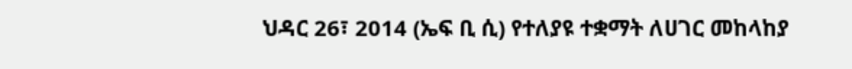ህዳር 26፣ 2014 (ኤፍ ቢ ሲ) የተለያዩ ተቋማት ለሀገር መከላከያ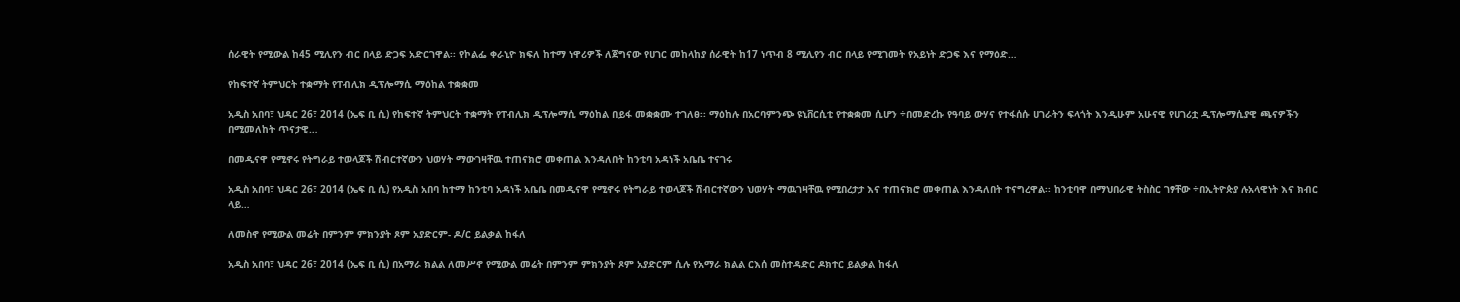ሰራዊት የሚውል ከ45 ሚሊየን ብር በላይ ድጋፍ አድርገዋል፡፡ የኮልፌ ቀራኒዮ ክፍለ ከተማ ነዋሪዎች ለጀግናው የሀገር መከላከያ ሰራዊት ከ17 ነጥብ 8 ሚሊየን ብር በላይ የሚገመት የአይነት ድጋፍ እና የማዕድ…

የከፍተኛ ትምህርት ተቋማት የፐብሊክ ዲፕሎማሲ ማዕከል ተቋቋመ

አዲስ አበባ፣ ህዳር 26፣ 2014 (ኤፍ ቢ ሲ) የከፍተኛ ትምህርት ተቋማት የፐብሊክ ዲፕሎማሲ ማዕከል በይፋ መቋቋሙ ተገለፀ፡፡ ማዕከሉ በአርባምንጭ ዩኒቨርሲቲ የተቋቋመ ሲሆን ÷በመድረኩ የዓባይ ውሃና የተፋሰሱ ሀገራትን ፍላጎት እንዲሁም አሁናዊ የሀገሪቷ ዲፕሎማሲያዊ ጫናዎችን በሚመለከት ጥናታዊ…

በመዲናዋ የሚኖሩ የትግራይ ተወላጆች ሽብርተኛውን ህወሃት ማውገዛቸዉ ተጠናክሮ መቀጠል እንዳለበት ከንቲባ አዳነች አቤቤ ተናገሩ

አዲስ አበባ፣ ህዳር 26፣ 2014 (ኤፍ ቢ ሲ) የአዲስ አበባ ከተማ ከንቲባ አዳነች አቤቤ በመዲናዋ የሚኖሩ የትግራይ ተወላጆች ሽብርተኛውን ህወሃት ማዉገዛቸዉ የሚበረታታ እና ተጠናክሮ መቀጠል እንዳለበት ተናግረዋል፡፡ ከንቲባዋ በማህበራዊ ትስስር ገፃቸው ÷በኢትዮጵያ ሉአላዊነት እና ክብር ላይ…

ለመስኖ የሚውል መሬት በምንም ምክንያት ጾም አያድርም- ዶ/ር ይልቃል ከፋለ

አዲስ አበባ፣ ህዳር 26፣ 2014 (ኤፍ ቢ ሲ) በአማራ ክልል ለመሥኖ የሚውል መሬት በምንም ምክንያት ጾም አያድርም ሲሉ የአማራ ክልል ርእሰ መስተዳድር ዶክተር ይልቃል ከፋለ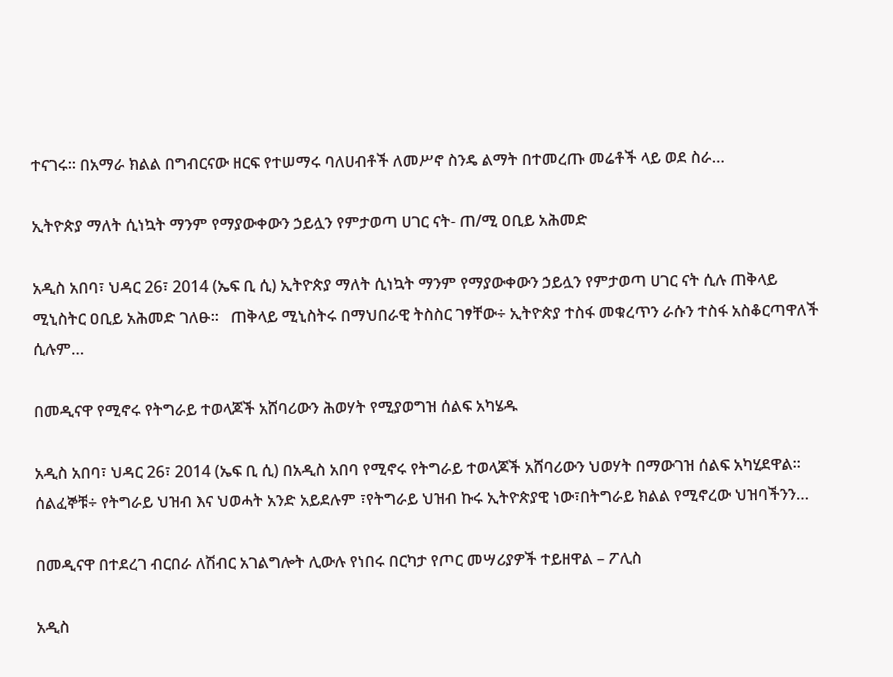ተናገሩ፡፡ በአማራ ክልል በግብርናው ዘርፍ የተሠማሩ ባለሀብቶች ለመሥኖ ስንዴ ልማት በተመረጡ መሬቶች ላይ ወደ ስራ…

ኢትዮጵያ ማለት ሲነኳት ማንም የማያውቀውን ኃይሏን የምታወጣ ሀገር ናት- ጠ/ሚ ዐቢይ አሕመድ

አዲስ አበባ፣ ህዳር 26፣ 2014 (ኤፍ ቢ ሲ) ኢትዮጵያ ማለት ሲነኳት ማንም የማያውቀውን ኃይሏን የምታወጣ ሀገር ናት ሲሉ ጠቅላይ ሚኒስትር ዐቢይ አሕመድ ገለፁ፡፡   ጠቅላይ ሚኒስትሩ በማህበራዊ ትስስር ገፃቸው÷ ኢትዮጵያ ተስፋ መቁረጥን ራሱን ተስፋ አስቆርጣዋለች ሲሉም…

በመዲናዋ የሚኖሩ የትግራይ ተወላጆች አሸባሪውን ሕወሃት የሚያወግዝ ሰልፍ አካሄዱ

አዲስ አበባ፣ ህዳር 26፣ 2014 (ኤፍ ቢ ሲ) በአዲስ አበባ የሚኖሩ የትግራይ ተወላጆች አሸባሪውን ህወሃት በማውገዝ ሰልፍ አካሂደዋል። ሰልፈኞቹ÷ የትግራይ ህዝብ እና ህወሓት አንድ አይደሉም ፣የትግራይ ህዝብ ኩሩ ኢትዮጵያዊ ነው፣በትግራይ ክልል የሚኖረው ህዝባችንን…

በመዲናዋ በተደረገ ብርበራ ለሽብር አገልግሎት ሊውሉ የነበሩ በርካታ የጦር መሣሪያዎች ተይዘዋል – ፖሊስ

አዲስ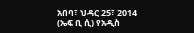አበባ፣ ህዳር 25፣ 2014 (ኤፍ ቢ ሲ) የአዲስ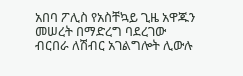አበባ ፖሊስ የአስቸኳይ ጊዜ አዋጁን መሠረት በማድረግ ባደረገው ብርበራ ለሽብር አገልግሎት ሊውሉ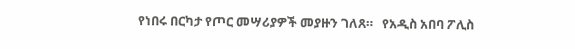የነበሩ በርካታ የጦር መሣሪያዎች መያዙን ገለጸ።   የአዲስ አበባ ፖሊስ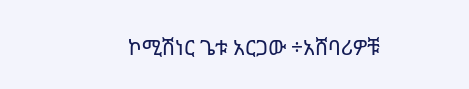ኮሚሽነር ጌቱ አርጋው ÷አሸባሪዎቹ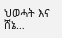ህወሓት እና ሸኔ…